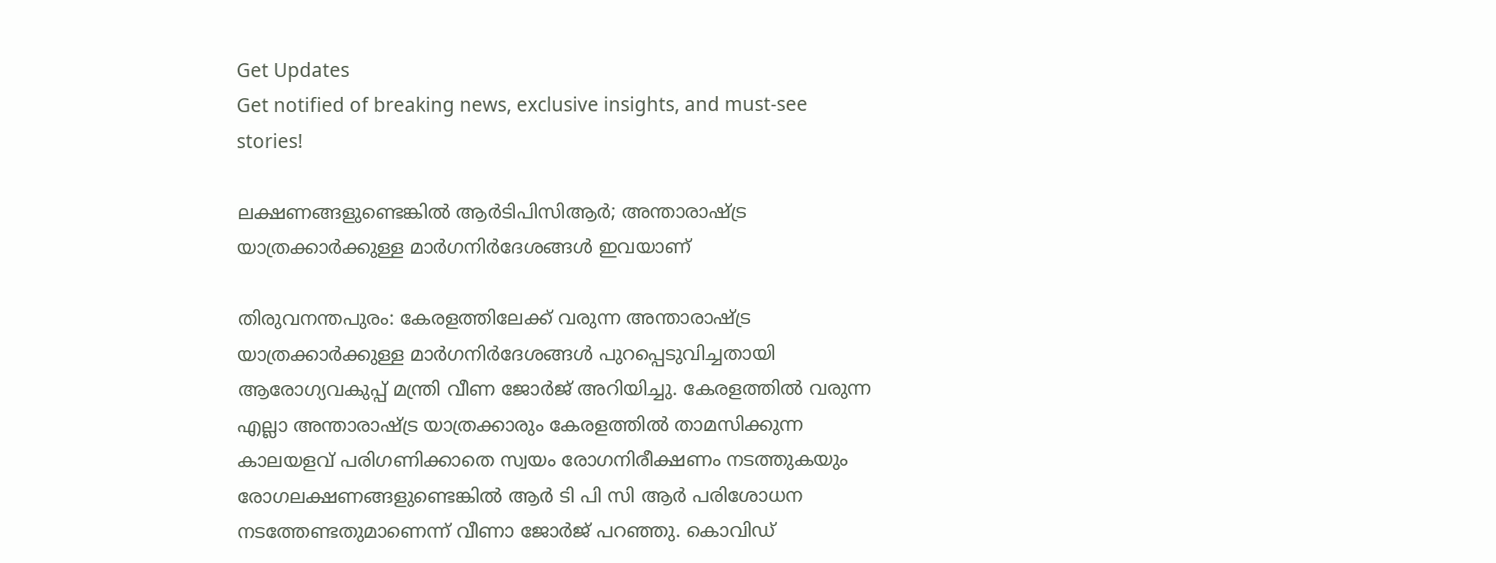Get Updates
Get notified of breaking news, exclusive insights, and must-see stories!

ലക്ഷണങ്ങളുണ്ടെങ്കില്‍ ആര്‍ടിപിസിആര്‍; അന്താരാഷ്ട്ര യാത്രക്കാര്‍ക്കുള്ള മാര്‍ഗനിര്‍ദേശങ്ങള്‍ ഇവയാണ്

തിരുവനന്തപുരം: കേരളത്തിലേക്ക് വരുന്ന അന്താരാഷ്ട്ര യാത്രക്കാര്‍ക്കുള്ള മാര്‍ഗനിര്‍ദേശങ്ങള്‍ പുറപ്പെടുവിച്ചതായി ആരോഗ്യവകുപ്പ് മന്ത്രി വീണ ജോര്‍ജ് അറിയിച്ചു. കേരളത്തില്‍ വരുന്ന എല്ലാ അന്താരാഷ്ട്ര യാത്രക്കാരും കേരളത്തില്‍ താമസിക്കുന്ന കാലയളവ് പരിഗണിക്കാതെ സ്വയം രോഗനിരീക്ഷണം നടത്തുകയും രോഗലക്ഷണങ്ങളുണ്ടെങ്കില്‍ ആര്‍ ടി പി സി ആര്‍ പരിശോധന നടത്തേണ്ടതുമാണെന്ന് വീണാ ജോര്‍ജ് പറഞ്ഞു. കൊവിഡ്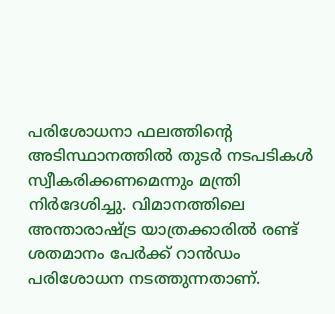പരിശോധനാ ഫലത്തിന്റെ അടിസ്ഥാനത്തില്‍ തുടര്‍ നടപടികള്‍ സ്വീകരിക്കണമെന്നും മന്ത്രി നിര്‍ദേശിച്ചു. വിമാനത്തിലെ അന്താരാഷ്ട്ര യാത്രക്കാരില്‍ രണ്ട് ശതമാനം പേര്‍ക്ക് റാന്‍ഡം പരിശോധന നടത്തുന്നതാണ്.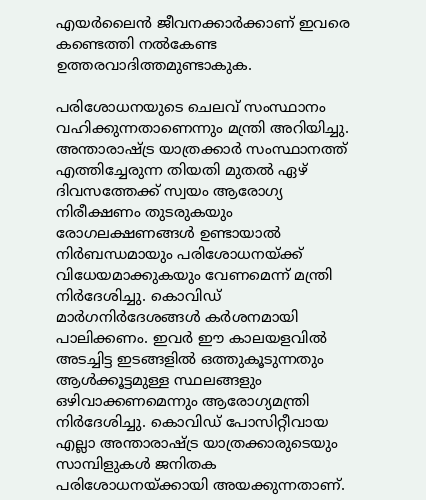എയര്‍ലൈന്‍ ജീവനക്കാര്‍ക്കാണ് ഇവരെ കണ്ടെത്തി നല്‍കേണ്ട ഉത്തരവാദിത്തമുണ്ടാകുക.

പരിശോധനയുടെ ചെലവ് സംസ്ഥാനം വഹിക്കുന്നതാണെന്നും മന്ത്രി അറിയിച്ചു. അന്താരാഷ്ട്ര യാത്രക്കാര്‍ സംസ്ഥാനത്ത് എത്തിച്ചേരുന്ന തിയതി മുതല്‍ ഏഴ് ദിവസത്തേക്ക് സ്വയം ആരോഗ്യ നിരീക്ഷണം തുടരുകയും രോഗലക്ഷണങ്ങള്‍ ഉണ്ടായാല്‍ നിര്‍ബന്ധമായും പരിശോധനയ്ക്ക് വിധേയമാക്കുകയും വേണമെന്ന് മന്ത്രി നിര്‍ദേശിച്ചു. കൊവിഡ് മാര്‍ഗനിര്‍ദേശങ്ങള്‍ കര്‍ശനമായി പാലിക്കണം. ഇവര്‍ ഈ കാലയളവില്‍ അടച്ചിട്ട ഇടങ്ങളില്‍ ഒത്തുകൂടുന്നതും ആള്‍ക്കൂട്ടമുള്ള സ്ഥലങ്ങളും ഒഴിവാക്കണമെന്നും ആരോഗ്യമന്ത്രി നിര്‍ദേശിച്ചു. കൊവിഡ് പോസിറ്റീവായ എല്ലാ അന്താരാഷ്ട്ര യാത്രക്കാരുടെയും സാമ്പിളുകള്‍ ജനിതക പരിശോധനയ്ക്കായി അയക്കുന്നതാണ്.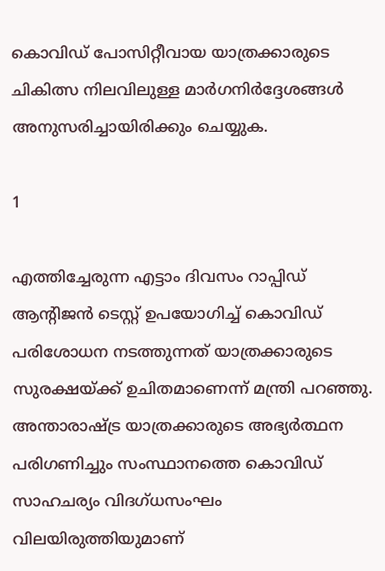കൊവിഡ് പോസിറ്റീവായ യാത്രക്കാരുടെ ചികിത്സ നിലവിലുള്ള മാര്‍ഗനിര്‍ദ്ദേശങ്ങള്‍ അനുസരിച്ചായിരിക്കും ചെയ്യുക.

1

എത്തിച്ചേരുന്ന എട്ടാം ദിവസം റാപ്പിഡ് ആന്റിജന്‍ ടെസ്റ്റ് ഉപയോഗിച്ച് കൊവിഡ് പരിശോധന നടത്തുന്നത് യാത്രക്കാരുടെ സുരക്ഷയ്ക്ക് ഉചിതമാണെന്ന് മന്ത്രി പറഞ്ഞു. അന്താരാഷ്ട്ര യാത്രക്കാരുടെ അഭ്യര്‍ത്ഥന പരിഗണിച്ചും സംസ്ഥാനത്തെ കൊവിഡ് സാഹചര്യം വിദഗ്ധസംഘം വിലയിരുത്തിയുമാണ്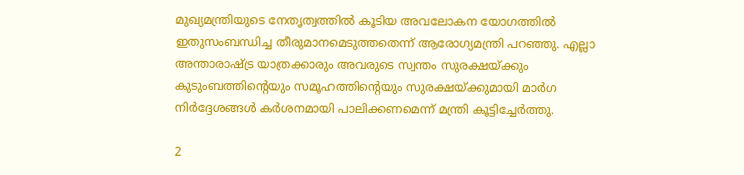മുഖ്യമന്ത്രിയുടെ നേതൃത്വത്തില്‍ കൂടിയ അവലോകന യോഗത്തില്‍ ഇതുസംബന്ധിച്ച തീരുമാനമെടുത്തതെന്ന് ആരോഗ്യമന്ത്രി പറഞ്ഞു. എല്ലാ അന്താരാഷ്ട്ര യാത്രക്കാരും അവരുടെ സ്വന്തം സുരക്ഷയ്ക്കും കുടുംബത്തിന്റെയും സമൂഹത്തിന്റെയും സുരക്ഷയ്ക്കുമായി മാര്‍ഗ നിര്‍ദ്ദേശങ്ങള്‍ കര്‍ശനമായി പാലിക്കണമെന്ന് മന്ത്രി കൂട്ടിച്ചേര്‍ത്തു.

2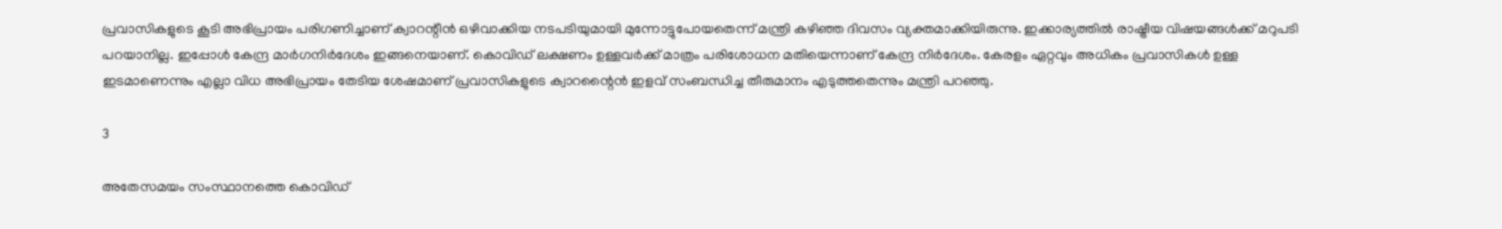പ്രവാസികളുടെ കൂടി അഭിപ്രായം പരിഗണിച്ചാണ് ക്വാറന്റീന്‍ ഒഴിവാക്കിയ നടപടിയുമായി മുന്നോട്ടുപോയതെന്ന് മന്ത്രി കഴിഞ്ഞ ദിവസം വ്യക്തമാക്കിയിരുന്നു. ഇക്കാര്യത്തില്‍ രാഷ്ട്രീയ വിഷയങ്ങള്‍ക്ക് മറുപടി പറയാനില്ല. ഇപ്പോള്‍ കേന്ദ്ര മാര്‍ഗനിര്‍ദേശം ഇങ്ങനെയാണ്. കൊവിഡ് ലക്ഷണം ഉള്ളവര്‍ക്ക് മാത്രം പരിശോധന മതിയെന്നാണ് കേന്ദ്ര നിര്‍ദേശം. കേരളം ഏറ്റവും അധികം പ്രവാസികള്‍ ഉള്ള ഇടമാണെന്നും എല്ലാ വിധ അഭിപ്രായം തേടിയ ശേഷമാണ് പ്രവാസികളുടെ ക്വാറന്റൈന്‍ ഇളവ് സംബന്ധിച്ച തീരുമാനം എടുത്തതെന്നും മന്ത്രി പറഞ്ഞു.

3

അതേസമയം സംസ്ഥാനത്തെ കൊവിഡ്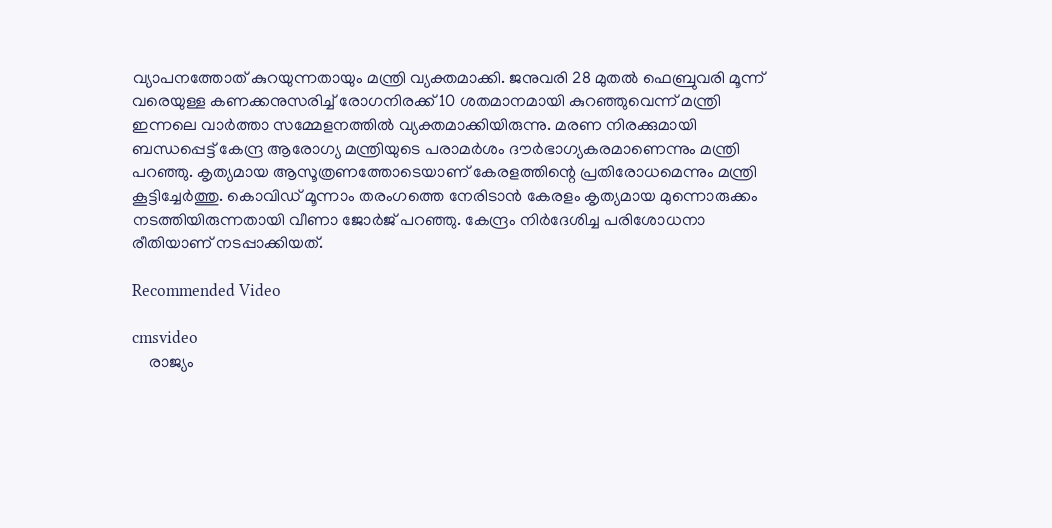വ്യാപനത്തോത് കുറയുന്നതായും മന്ത്രി വ്യക്തമാക്കി. ജനുവരി 28 മുതല്‍ ഫെബ്രുവരി മൂന്ന് വരെയുള്ള കണക്കനുസരിച്ച് രോഗനിരക്ക് 10 ശതമാനമായി കുറഞ്ഞുവെന്ന് മന്ത്രി ഇന്നലെ വാര്‍ത്താ സമ്മേളനത്തില്‍ വ്യക്തമാക്കിയിരുന്നു. മരണ നിരക്കുമായി ബന്ധപ്പെട്ട് കേന്ദ്ര ആരോഗ്യ മന്ത്രിയുടെ പരാമര്‍ശം ദൗര്‍ഭാഗ്യകരമാണെന്നും മന്ത്രി പറഞ്ഞു. കൃത്യമായ ആസൂത്രണത്തോടെയാണ് കേരളത്തിന്റെ പ്രതിരോധമെന്നും മന്ത്രി കൂട്ടിച്ചേര്‍ത്തു. കൊവിഡ് മൂന്നാം തരംഗത്തെ നേരിടാന്‍ കേരളം കൃത്യമായ മുന്നൊരുക്കം നടത്തിയിരുന്നതായി വീണാ ജോര്‍ജ് പറഞ്ഞു. കേന്ദ്രം നിര്‍ദേശിച്ച പരിശോധനാ രീതിയാണ് നടപ്പാക്കിയത്.

Recommended Video

cmsvideo
    രാജ്യം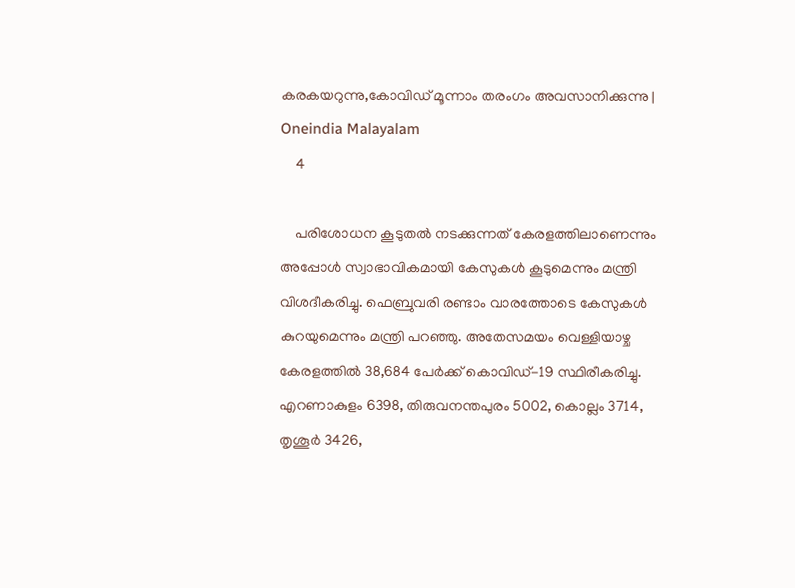കരകയറുന്നു,കോവിഡ് മൂന്നാം തരംഗം അവസാനിക്കുന്നു | Oneindia Malayalam
    4

    പരിശോധന കൂടുതല്‍ നടക്കുന്നത് കേരളത്തിലാണെന്നും അപ്പോള്‍ സ്വാഭാവികമായി കേസുകള്‍ കൂടുമെന്നും മന്ത്രി വിശദീകരിച്ചു. ഫെബ്രുവരി രണ്ടാം വാരത്തോടെ കേസുകള്‍ കുറയുമെന്നും മന്ത്രി പറഞ്ഞു. അതേസമയം വെള്ളിയാഴ്ച കേരളത്തില്‍ 38,684 പേര്‍ക്ക് കൊവിഡ്-19 സ്ഥിരീകരിച്ചു. എറണാകുളം 6398, തിരുവനന്തപുരം 5002, കൊല്ലം 3714, തൃശൂര്‍ 3426,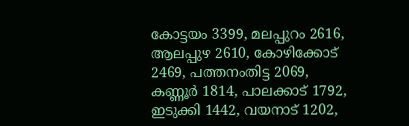കോട്ടയം 3399, മലപ്പുറം 2616, ആലപ്പുഴ 2610, കോഴിക്കോട് 2469, പത്തനംതിട്ട 2069, കണ്ണൂര്‍ 1814, പാലക്കാട് 1792, ഇടുക്കി 1442, വയനാട് 1202,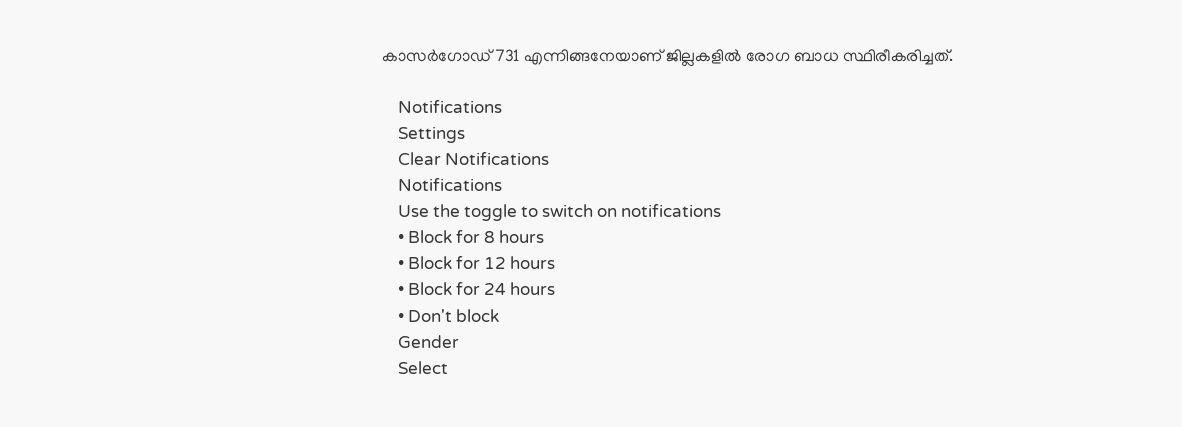കാസര്‍ഗോഡ് 731 എന്നിങ്ങനേയാണ് ജില്ലകളില്‍ രോഗ ബാധ സ്ഥിരീകരിച്ചത്.

    Notifications
    Settings
    Clear Notifications
    Notifications
    Use the toggle to switch on notifications
    • Block for 8 hours
    • Block for 12 hours
    • Block for 24 hours
    • Don't block
    Gender
    Select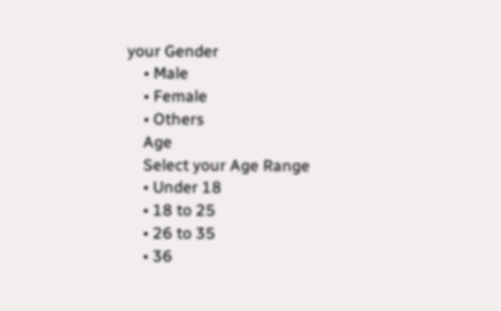your Gender
    • Male
    • Female
    • Others
    Age
    Select your Age Range
    • Under 18
    • 18 to 25
    • 26 to 35
    • 36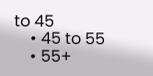to 45
    • 45 to 55
    • 55+